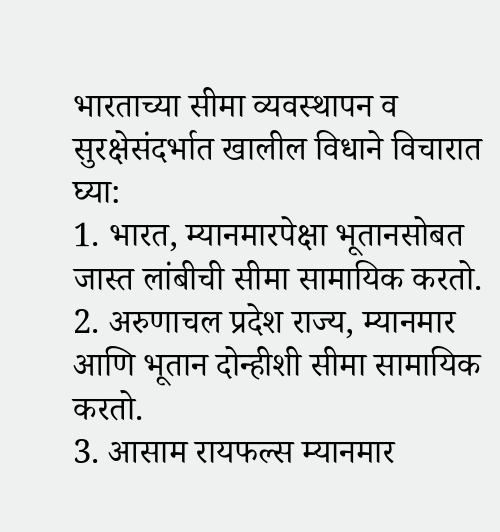भारताच्या सीमा व्यवस्थापन व सुरक्षेसंदर्भात खालील विधाने विचारात घ्या:
1. भारत, म्यानमारपेक्षा भूतानसोबत जास्त लांबीची सीमा सामायिक करतो.
2. अरुणाचल प्रदेश राज्य, म्यानमार आणि भूतान दोन्हीशी सीमा सामायिक करतो.
3. आसाम रायफल्स म्यानमार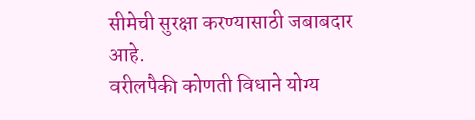सीमेची सुरक्षा करण्यासाठी जबाबदार आहे.
वरीलपैकी कोणती विधाने योग्य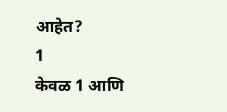आहेत?
1
केवळ 1 आणि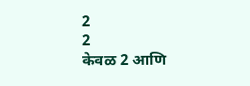2
2
केवळ 2 आणि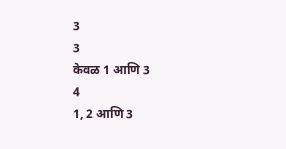3
3
केवळ 1 आणि 3
4
1, 2 आणि 3